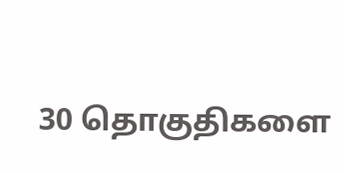30 தொகுதிகளை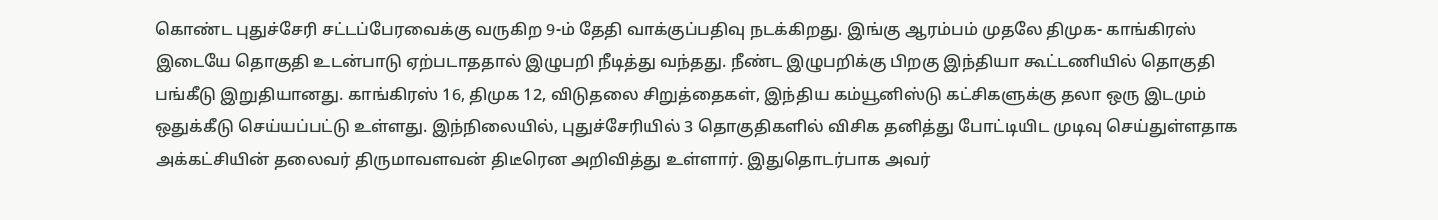கொண்ட புதுச்சேரி சட்டப்பேரவைக்கு வருகிற 9-ம் தேதி வாக்குப்பதிவு நடக்கிறது. இங்கு ஆரம்பம் முதலே திமுக- காங்கிரஸ் இடையே தொகுதி உடன்பாடு ஏற்படாததால் இழுபறி நீடித்து வந்தது. நீண்ட இழுபறிக்கு பிறகு இந்தியா கூட்டணியில் தொகுதி பங்கீடு இறுதியானது. காங்கிரஸ் 16, திமுக 12, விடுதலை சிறுத்தைகள், இந்திய கம்யூனிஸ்டு கட்சிகளுக்கு தலா ஒரு இடமும் ஒதுக்கீடு செய்யப்பட்டு உள்ளது. இந்நிலையில், புதுச்சேரியில் 3 தொகுதிகளில் விசிக தனித்து போட்டியிட முடிவு செய்துள்ளதாக அக்கட்சியின் தலைவர் திருமாவளவன் திடீரென அறிவித்து உள்ளார். இதுதொடர்பாக அவர்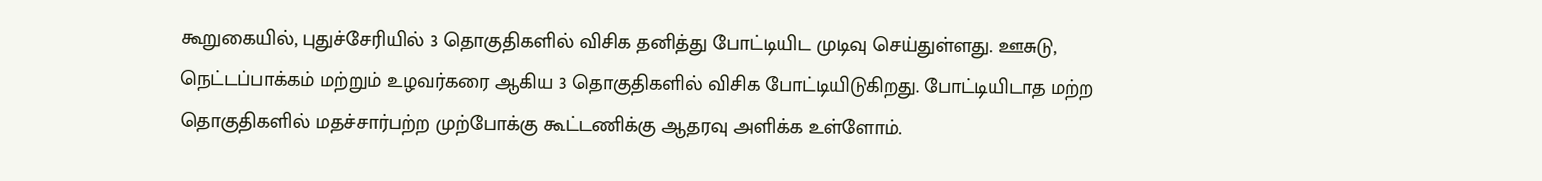கூறுகையில், புதுச்சேரியில் 3 தொகுதிகளில் விசிக தனித்து போட்டியிட முடிவு செய்துள்ளது. ஊசுடு, நெட்டப்பாக்கம் மற்றும் உழவர்கரை ஆகிய 3 தொகுதிகளில் விசிக போட்டியிடுகிறது. போட்டியிடாத மற்ற தொகுதிகளில் மதச்சார்பற்ற முற்போக்கு கூட்டணிக்கு ஆதரவு அளிக்க உள்ளோம்.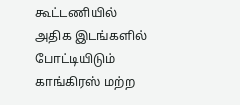கூட்டணியில் அதிக இடங்களில் போட்டியிடும் காங்கிரஸ் மற்ற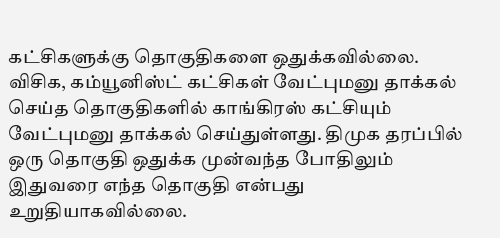கட்சிகளுக்கு தொகுதிகளை ஒதுக்கவில்லை. விசிக, கம்யூனிஸ்ட் கட்சிகள் வேட்புமனு தாக்கல் செய்த தொகுதிகளில் காங்கிரஸ் கட்சியும் வேட்புமனு தாக்கல் செய்துள்ளது. திமுக தரப்பில் ஒரு தொகுதி ஒதுக்க முன்வந்த போதிலும் இதுவரை எந்த தொகுதி என்பது உறுதியாகவில்லை.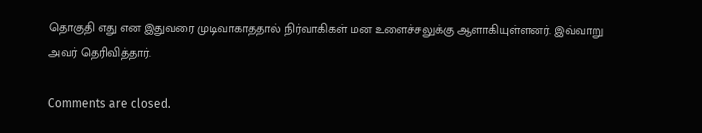தொகுதி எது என இதுவரை முடிவாகாததால் நிர்வாகிகள் மன உளைச்சலுக்கு ஆளாகியுள்ளனர். இவ்வாறு அவர் தெரிவித்தார்.

Comments are closed.